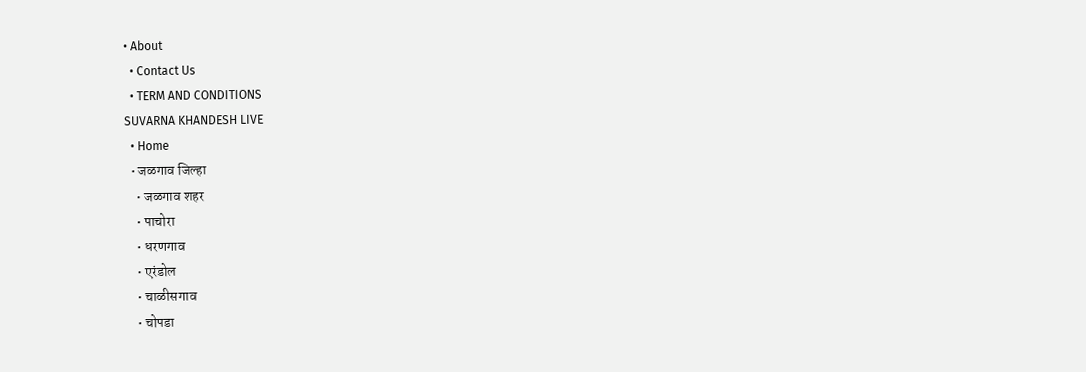• About
  • Contact Us
  • TERM AND CONDITIONS
SUVARNA KHANDESH LIVE
  • Home
  • जळगाव जिल्हा
    • जळगाव शहर
    • पाचोरा
    • धरणगाव
    • एरंडोल
    • चाळीसगाव
    • चोपडा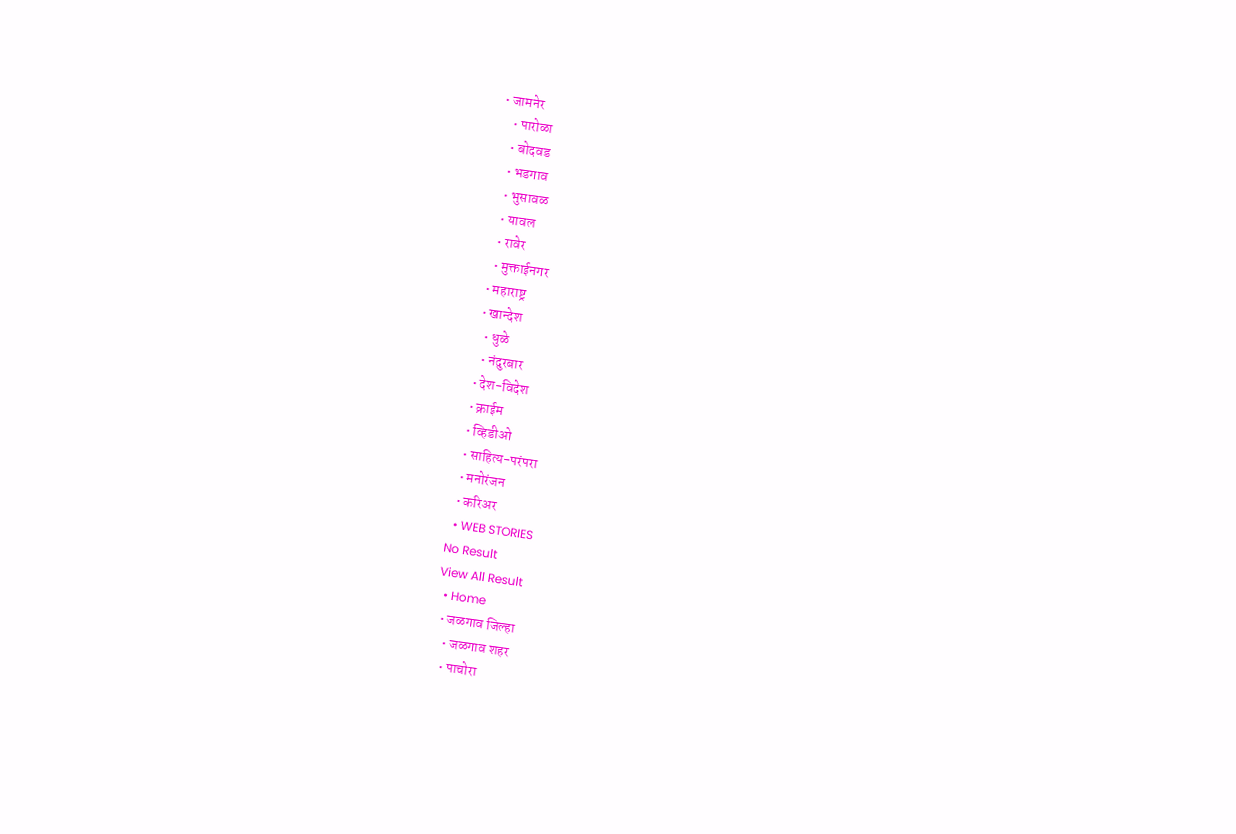• जामनेर
    • पारोळा
    • बोदवड
    • भडगाव
    • भुसावळ
    • यावल
    • रावेर
    • मुक्ताईनगर
  • महाराष्ट्र
  • खान्देश
    • धुळे
    • नंदुरबार
  • देश-विदेश
  • क्राईम
  • व्हिडीओ
  • साहित्य-परंपरा
  • मनोरंजन
  • करिअर
  • WEB STORIES
No Result
View All Result
  • Home
  • जळगाव जिल्हा
    • जळगाव शहर
    • पाचोरा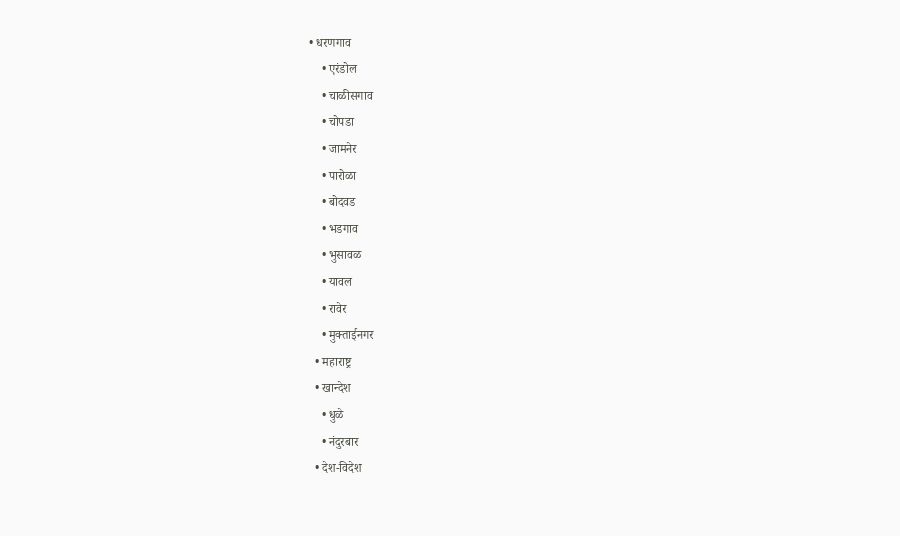• धरणगाव
    • एरंडोल
    • चाळीसगाव
    • चोपडा
    • जामनेर
    • पारोळा
    • बोदवड
    • भडगाव
    • भुसावळ
    • यावल
    • रावेर
    • मुक्ताईनगर
  • महाराष्ट्र
  • खान्देश
    • धुळे
    • नंदुरबार
  • देश-विदेश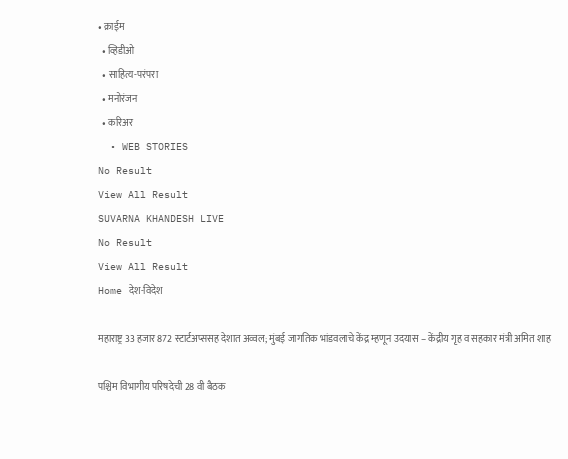• क्राईम
  • व्हिडीओ
  • साहित्य-परंपरा
  • मनोरंजन
  • करिअर
  • WEB STORIES
No Result
View All Result
SUVARNA KHANDESH LIVE
No Result
View All Result
Home देश-विदेश

महाराष्ट्र 33 हजार 872 स्टार्टअप्ससह देशात अव्वल; मुंबई जागतिक भांडवलाचे केंद्र म्हणून उदयास – केंद्रीय गृह व सहकार मंत्री अमित शाह

पश्चिम विभागीय परिषदेची 28 वी बैठक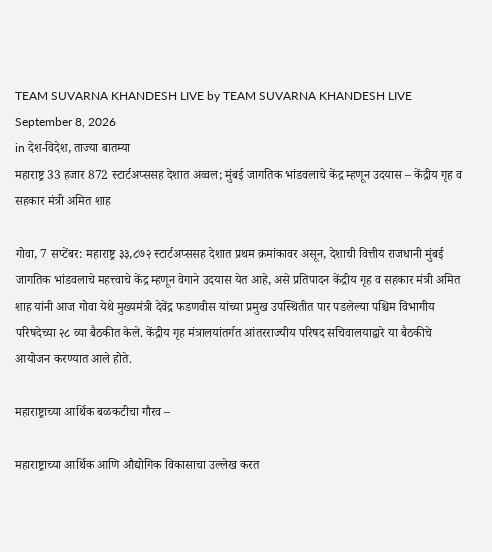TEAM SUVARNA KHANDESH LIVE by TEAM SUVARNA KHANDESH LIVE
September 8, 2026
in देश-विदेश, ताज्या बातम्या
महाराष्ट्र 33 हजार 872 स्टार्टअप्ससह देशात अव्वल; मुंबई जागतिक भांडवलाचे केंद्र म्हणून उदयास – केंद्रीय गृह व सहकार मंत्री अमित शाह

गोवा, 7 सप्टेंबर: महाराष्ट्र ३३,८७२ स्टार्टअप्ससह देशात प्रथम क्रमांकावर असून, देशाची वित्तीय राजधानी मुंबई जागतिक भांडवलाचे महत्त्वाचे केंद्र म्हणून वेगाने उदयास येत आहे, असे प्रतिपादन केंद्रीय गृह व सहकार मंत्री अमित शाह यांनी आज गोवा येथे मुख्यमंत्री देवेंद्र फडणवीस यांच्या प्रमुख उपस्थितीत पार पडलेल्या पश्चिम विभागीय परिषदेच्या २८ व्या बैठकीत केले. केंद्रीय गृह मंत्रालयांतर्गत आंतरराज्यीय परिषद सचिवालयाद्वारे या बैठकीचे आयोजन करण्यात आले होते.

महाराष्ट्राच्या आर्थिक बळकटीचा गौरव –

महाराष्ट्राच्या आर्थिक आणि औद्योगिक विकासाचा उल्लेख करत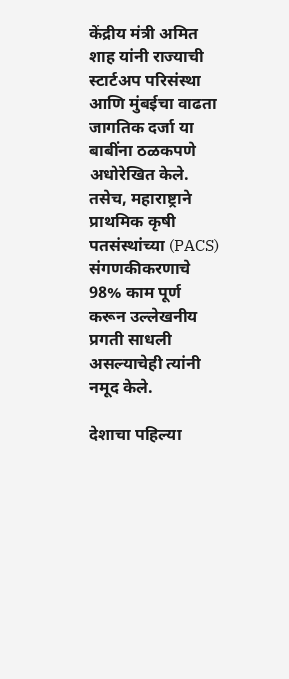केंद्रीय मंत्री अमित शाह यांनी राज्याची स्टार्टअप परिसंस्था आणि मुंबईचा वाढता जागतिक दर्जा या बाबींना ठळकपणे अधोरेखित केले. तसेच, महाराष्ट्राने प्राथमिक कृषी पतसंस्थांच्या (PACS) संगणकीकरणाचे 98% काम पूर्ण करून उल्लेखनीय प्रगती साधली असल्याचेही त्यांनी नमूद केले.

देशाचा पहिल्या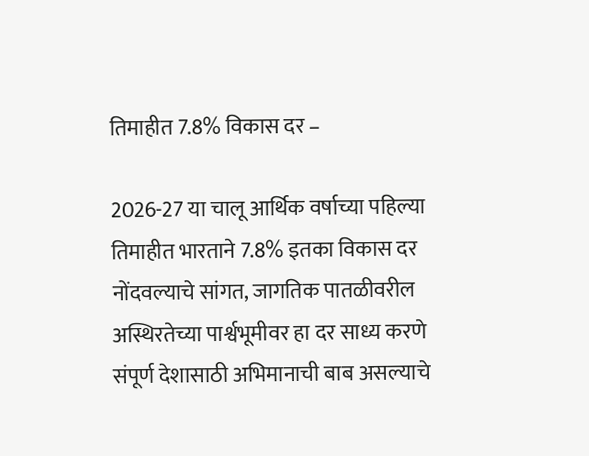तिमाहीत 7.8% विकास दर –

2026-27 या चालू आर्थिक वर्षाच्या पहिल्या तिमाहीत भारताने 7.8% इतका विकास दर नोंदवल्याचे सांगत, जागतिक पातळीवरील अस्थिरतेच्या पार्श्वभूमीवर हा दर साध्य करणे संपूर्ण देशासाठी अभिमानाची बाब असल्याचे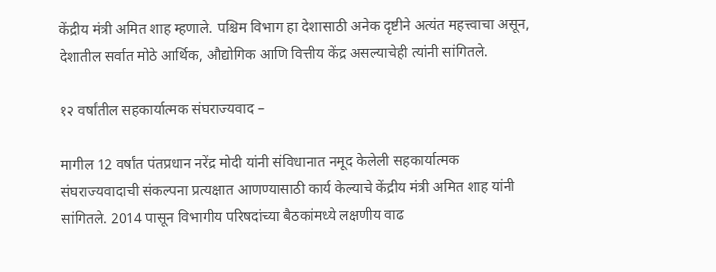केंद्रीय मंत्री अमित शाह म्हणाले. पश्चिम विभाग हा देशासाठी अनेक दृष्टीने अत्यंत महत्त्वाचा असून, देशातील सर्वात मोठे आर्थिक, औद्योगिक आणि वित्तीय केंद्र असल्याचेही त्यांनी सांगितले.

१२ वर्षांतील सहकार्यात्मक संघराज्यवाद –

मागील 12 वर्षांत पंतप्रधान नरेंद्र मोदी यांनी संविधानात नमूद केलेली सहकार्यात्मक संघराज्यवादाची संकल्पना प्रत्यक्षात आणण्यासाठी कार्य केल्याचे केंद्रीय मंत्री अमित शाह यांनी सांगितले. 2014 पासून विभागीय परिषदांच्या बैठकांमध्ये लक्षणीय वाढ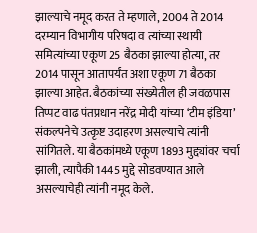झाल्याचे नमूद करत ते म्हणाले, 2004 ते 2014 दरम्यान विभागीय परिषदा व त्यांच्या स्थायी समित्यांच्या एकूण 25 बैठका झाल्या होत्या, तर 2014 पासून आतापर्यंत अशा एकूण 71 बैठका झाल्या आहेत. बैठकांच्या संख्येतील ही जवळपास तिप्पट वाढ पंतप्रधान नरेंद्र मोदी यांच्या ‘टीम इंडिया’ संकल्पनेचे उत्कृष्ट उदाहरण असल्याचे त्यांनी सांगितले. या बैठकांमध्ये एकूण 1893 मुद्द्यांवर चर्चा झाली, त्यापैकी 1445 मुद्दे सोडवण्यात आले असल्याचेही त्यांनी नमूद केले.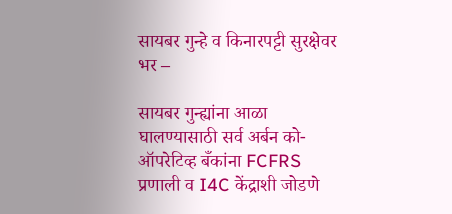सायबर गुन्हे व किनारपट्टी सुरक्षेवर भर –

सायबर गुन्ह्यांना आळा घालण्यासाठी सर्व अर्बन को-ऑपरेटिव्ह बँकांना FCFRS प्रणाली व I4C केंद्राशी जोडणे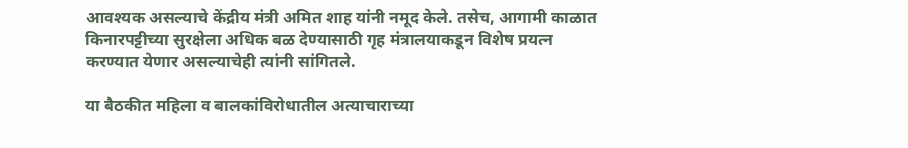आवश्यक असल्याचे केंद्रीय मंत्री अमित शाह यांनी नमूद केले. तसेच, आगामी काळात किनारपट्टीच्या सुरक्षेला अधिक बळ देण्यासाठी गृह मंत्रालयाकडून विशेष प्रयत्न करण्यात येणार असल्याचेही त्यांनी सांगितले.

या बैठकीत महिला व बालकांविरोधातील अत्याचाराच्या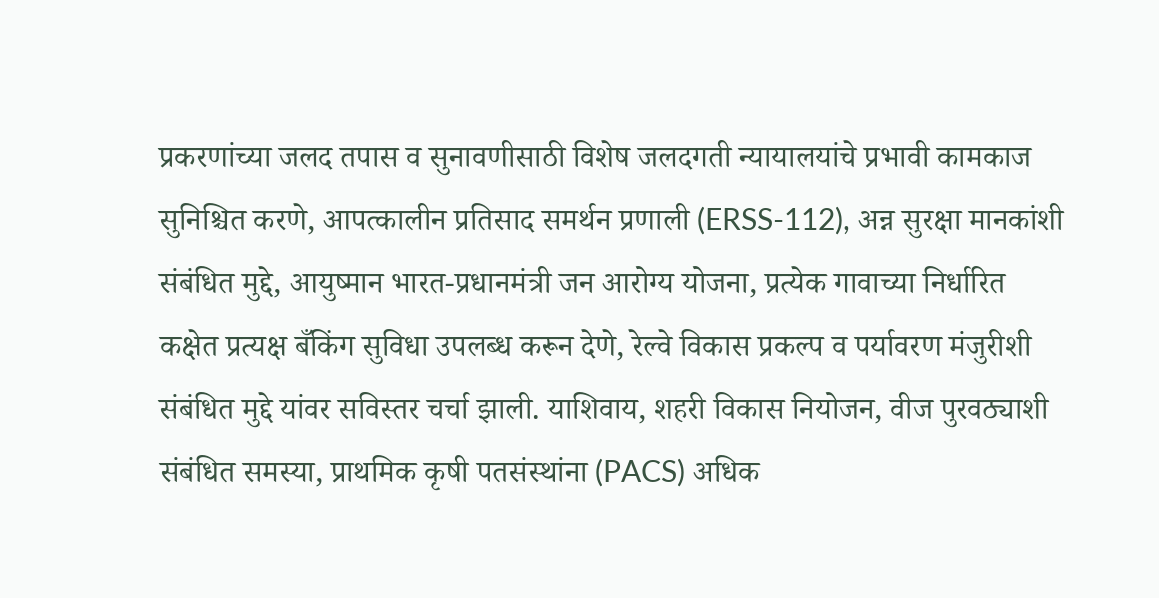प्रकरणांच्या जलद तपास व सुनावणीसाठी विशेष जलदगती न्यायालयांचे प्रभावी कामकाज सुनिश्चित करणे, आपत्कालीन प्रतिसाद समर्थन प्रणाली (ERSS-112), अन्न सुरक्षा मानकांशी संबंधित मुद्दे, आयुष्मान भारत-प्रधानमंत्री जन आरोग्य योजना, प्रत्येक गावाच्या निर्धारित कक्षेत प्रत्यक्ष बँकिंग सुविधा उपलब्ध करून देणे, रेल्वे विकास प्रकल्प व पर्यावरण मंजुरीशी संबंधित मुद्दे यांवर सविस्तर चर्चा झाली. याशिवाय, शहरी विकास नियोजन, वीज पुरवठ्याशी संबंधित समस्या, प्राथमिक कृषी पतसंस्थांना (PACS) अधिक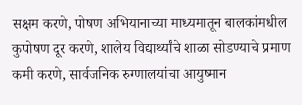सक्षम करणे, पोषण अभियानाच्या माध्यमातून बालकांमधील कुपोषण दूर करणे, शालेय विद्यार्थ्यांचे शाळा सोडण्याचे प्रमाण कमी करणे, सार्वजनिक रुग्णालयांचा आयुष्मान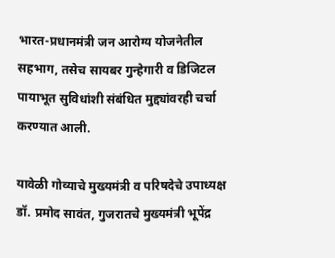भारत-प्रधानमंत्री जन आरोग्य योजनेतील सहभाग, तसेच सायबर गुन्हेगारी व डिजिटल पायाभूत सुविधांशी संबंधित मुद्द्यांवरही चर्चा करण्यात आली.

यावेळी गोव्याचे मुख्यमंत्री व परिषदेचे उपाध्यक्ष डॉ. प्रमोद सावंत, गुजरातचे मुख्यमंत्री भूपेंद्र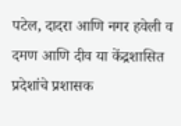पटेल, दादरा आणि नगर हवेली व दमण आणि दीव या केंद्रशासित प्रदेशांचे प्रशासक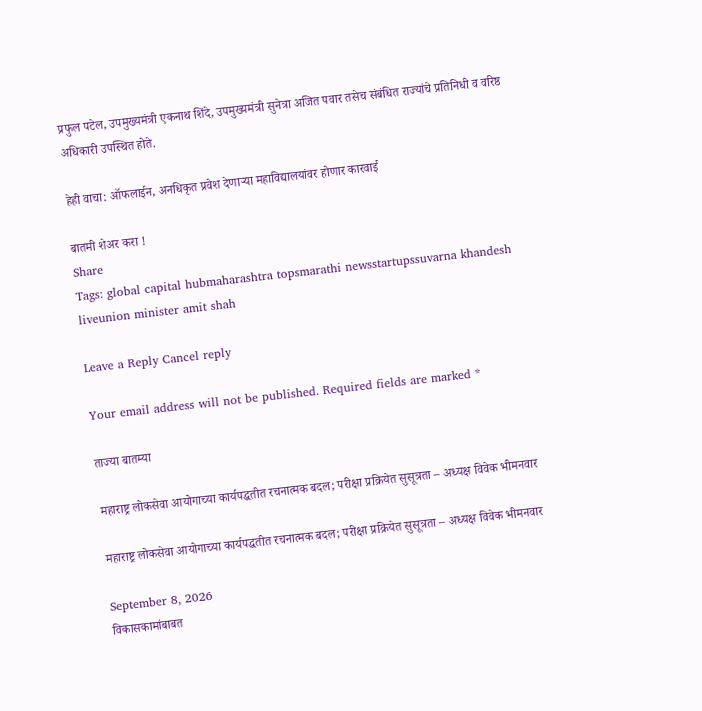प्रफुल पटेल, उपमुख्यमंत्री एकनाथ शिंदे, उपमुख्यमंत्री सुनेत्रा अजित पवार तसेच संबंधित राज्यांचे प्रतिनिधी व वरिष्ठ अधिकारी उपस्थित होते.

हेही वाचा: ऑफलाईन, अनधिकृत प्रवेश देणाऱ्या महाविद्यालयांवर होणार कारवाई

बातमी शेअर करा !
Share
Tags: global capital hubmaharashtra topsmarathi newsstartupssuvarna khandesh liveunion minister amit shah

Leave a Reply Cancel reply

Your email address will not be published. Required fields are marked *

ताज्या बातम्या

महाराष्ट्र लोकसेवा आयोगाच्या कार्यपद्धतीत रचनात्मक बदल; परीक्षा प्रक्रियेत सुसूत्रता – अध्यक्ष विवेक भीमनवार

महाराष्ट्र लोकसेवा आयोगाच्या कार्यपद्धतीत रचनात्मक बदल; परीक्षा प्रक्रियेत सुसूत्रता – अध्यक्ष विवेक भीमनवार

September 8, 2026
विकासकामांबाबत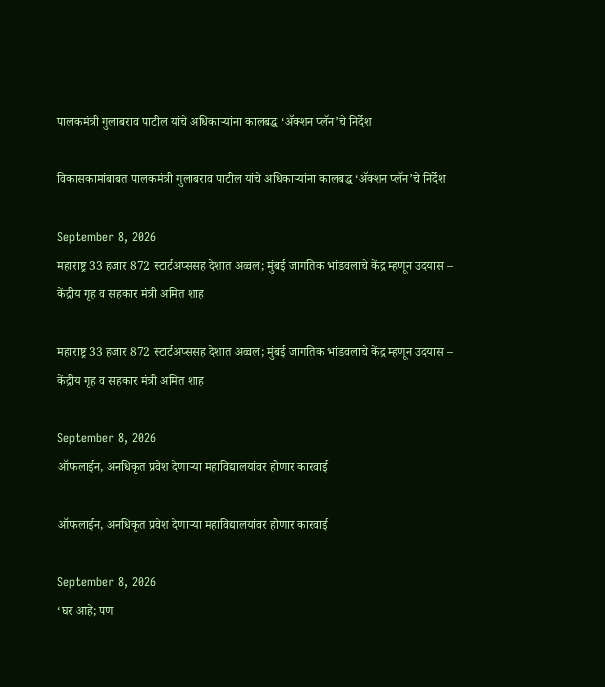पालकमंत्री गुलाबराव पाटील यांचे अधिकाऱ्यांना कालबद्ध ‘ॲक्शन प्लॅन’चे निर्देश

विकासकामांबाबत पालकमंत्री गुलाबराव पाटील यांचे अधिकाऱ्यांना कालबद्ध ‘ॲक्शन प्लॅन’चे निर्देश

September 8, 2026
महाराष्ट्र 33 हजार 872 स्टार्टअप्ससह देशात अव्वल; मुंबई जागतिक भांडवलाचे केंद्र म्हणून उदयास – केंद्रीय गृह व सहकार मंत्री अमित शाह

महाराष्ट्र 33 हजार 872 स्टार्टअप्ससह देशात अव्वल; मुंबई जागतिक भांडवलाचे केंद्र म्हणून उदयास – केंद्रीय गृह व सहकार मंत्री अमित शाह

September 8, 2026
ऑफलाईन, अनधिकृत प्रवेश देणाऱ्या महाविद्यालयांवर होणार कारवाई

ऑफलाईन, अनधिकृत प्रवेश देणाऱ्या महाविद्यालयांवर होणार कारवाई

September 8, 2026
‘घर आहे; पण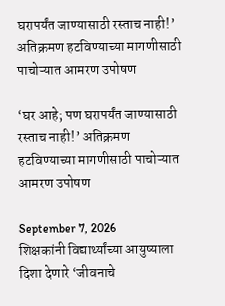घरापर्यंत जाण्यासाठी रस्ताच नाही!’ अतिक्रमण हटविण्याच्या मागणीसाठी पाचोऱ्यात आमरण उपोषण

‘घर आहे; पण घरापर्यंत जाण्यासाठी रस्ताच नाही!’ अतिक्रमण हटविण्याच्या मागणीसाठी पाचोऱ्यात आमरण उपोषण

September 7, 2026
शिक्षकांनी विद्यार्थ्यांच्या आयुष्याला दिशा देणारे ‘जीवनाचे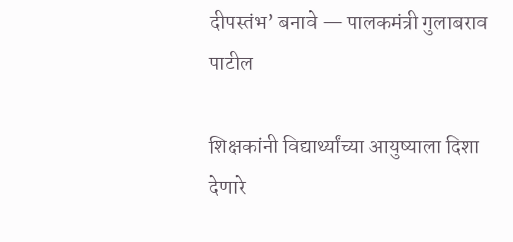दीपस्तंभ’ बनावे — पालकमंत्री गुलाबराव पाटील

शिक्षकांनी विद्यार्थ्यांच्या आयुष्याला दिशा देणारे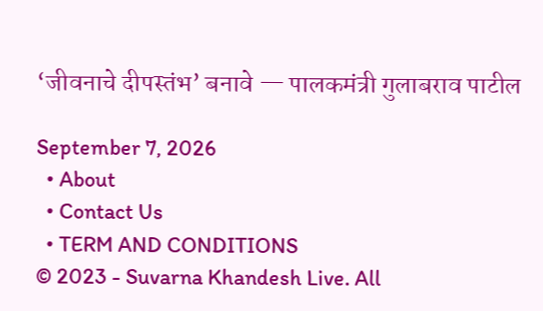‘जीवनाचे दीपस्तंभ’ बनावे — पालकमंत्री गुलाबराव पाटील

September 7, 2026
  • About
  • Contact Us
  • TERM AND CONDITIONS
© 2023 - Suvarna Khandesh Live. All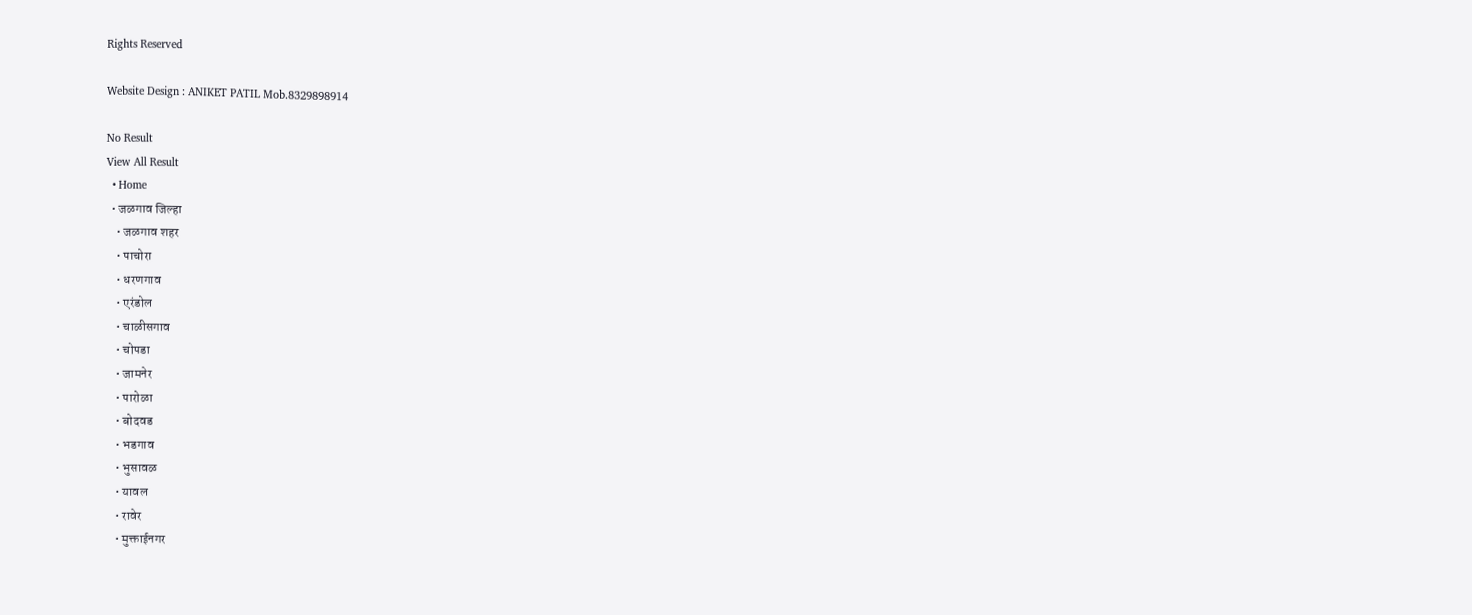Rights Reserved

Website Design : ANIKET PATIL Mob.8329898914

No Result
View All Result
  • Home
  • जळगाव जिल्हा
    • जळगाव शहर
    • पाचोरा
    • धरणगाव
    • एरंडोल
    • चाळीसगाव
    • चोपडा
    • जामनेर
    • पारोळा
    • बोदवड
    • भडगाव
    • भुसावळ
    • यावल
    • रावेर
    • मुक्ताईनगर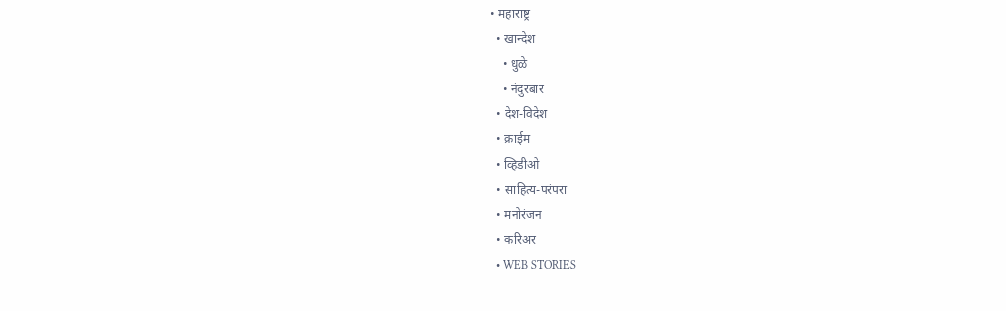• महाराष्ट्र
  • खान्देश
    • धुळे
    • नंदुरबार
  • देश-विदेश
  • क्राईम
  • व्हिडीओ
  • साहित्य-परंपरा
  • मनोरंजन
  • करिअर
  • WEB STORIES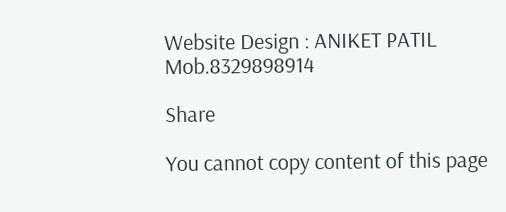Website Design : ANIKET PATIL Mob.8329898914

Share

You cannot copy content of this page